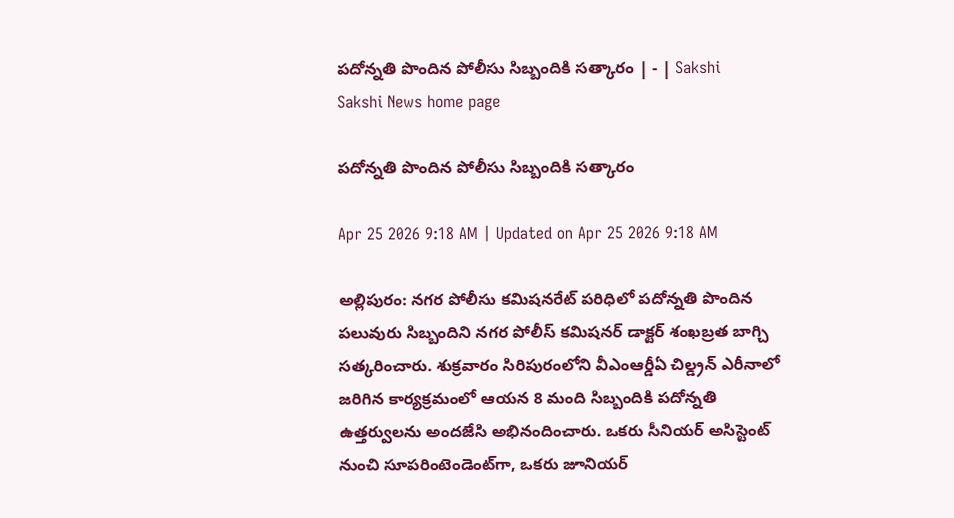పదోన్నతి పొందిన పోలీసు సిబ్బందికి సత్కారం | - | Sakshi
Sakshi News home page

పదోన్నతి పొందిన పోలీసు సిబ్బందికి సత్కారం

Apr 25 2026 9:18 AM | Updated on Apr 25 2026 9:18 AM

అల్లిపురం: నగర పోలీసు కమిషనరేట్‌ పరిధిలో పదోన్నతి పొందిన పలువురు సిబ్బందిని నగర పోలీస్‌ కమిషనర్‌ డాక్టర్‌ శంఖబ్రత బాగ్చి సత్కరించారు. శుక్రవారం సిరిపురంలోని వీఎంఆర్డీఏ చిల్డ్రన్‌ ఎరీనాలో జరిగిన కార్యక్రమంలో ఆయన 8 మంది సిబ్బందికి పదోన్నతి ఉత్తర్వులను అందజేసి అభినందించారు. ఒకరు సీనియర్‌ అసిస్టెంట్‌ నుంచి సూపరింటెండెంట్‌గా, ఒకరు జూనియర్‌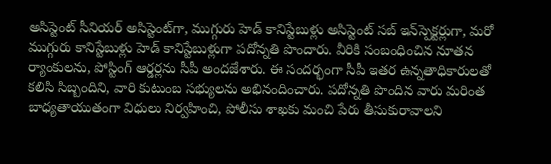అసిస్టెంట్‌ సీనియర్‌ అసిస్టెంట్‌గా, ముగ్గురు హెడ్‌ కానిస్టేబుళ్లు అసిస్టెంట్‌ సబ్‌ ఇన్‌స్పెక్టర్లుగా, మరో ముగ్గురు కానిస్టేబుళ్లు హెడ్‌ కానిస్టేబుళ్లుగా పదోన్నతి పొందారు. వీరికి సంబంధించిన నూతన ర్యాంకులను, పోస్టింగ్‌ ఆర్డర్లను సీపీ అందజేశారు. ఈ సందర్భంగా సీపీ ఇతర ఉన్నతాధికారులతో కలిసి సిబ్బందిని, వారి కుటుంబ సభ్యులను అభినందించారు. పదోన్నతి పొందిన వారు మరింత బాధ్యతాయుతంగా విధులు నిర్వహించి, పోలీసు శాఖకు మంచి పేరు తీసుకురావాలని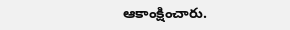ఆకాంక్షించారు.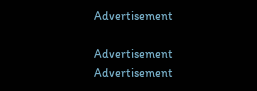Advertisement

Advertisement
Advertisement